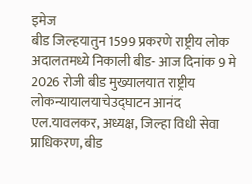इमेज
बीड जिल्हयातुन 1599 प्रकरणे राष्ट्रीय लोक अदालतमध्ये निकाली बीड- आज दिनांक 9 मे 2026 रोजी बीड मुख्यालयात राष्ट्रीय लोकन्यायालयाचेउद्घाटन आनंद एल.यावलकर, अध्यक्ष, जिल्हा विधी सेवा प्राधिकरण, बीड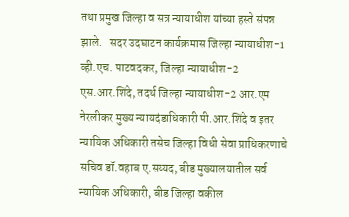तथा प्रमुख जिल्हा व सत्र न्यायाधीश यांच्या हस्ते संपन्न झाले.   सदर उदघाटन कार्यक्रमास जिल्हा न्यायाधीश-1 व्ही.एच. पाटवदकर, जिल्हा न्यायाधीश-2 एस.आर.शिंदे, तदर्थ जिल्हा न्यायाधीश-2 आर.एम नेरलीकर मुख्य न्यायदंडाधिकारी पी.आर.शिंदे व इतर न्यायिक अधिकारी तसेच जिल्हा विधी सेवा प्राधिकरणाचे सचिव डॉ.वहाब ए.सय्यद, बीड मुख्यालयातील सर्व न्यायिक अधिकारी, बीड जिल्हा वकील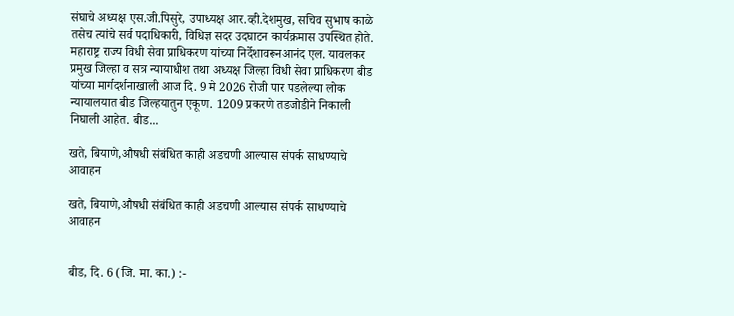संघाचे अध्यक्ष एस.जी.पिसुरे, उपाध्यक्ष आर.व्ही.देशमुख, सचिव सुभाष काळे तसेच त्यांचे सर्व पदाधिकारी, विधिज्ञ सदर उदघाटन कार्यक्रमास उपस्थित होते. महाराष्ट्र राज्य विधी सेवा प्राधिकरण यांच्या निर्देशावरूनआनंद एल. यावलकर प्रमुख जिल्हा व सत्र न्यायाधीश तथा अध्यक्ष जिल्हा विधी सेवा प्राधिकरण बीड यांच्या मार्गदर्शनाखाली आज दि. 9 मे 2026 रोजी पार पडलेल्या लोक न्यायालयात बीड जिल्हयातुन एकूण. 1209 प्रकरणे तडजोडीने निकाली निघाली आहेत. बीड...

खते, बियाणे,औषधी संबंधित काही अडचणी आल्यास संपर्क साधण्याचे आवाहन

खते, बियाणे,औषधी संबंधित काही अडचणी आल्यास संपर्क साधण्याचे आवाहन


बीड, दि. 6 (जि. मा. का.) :-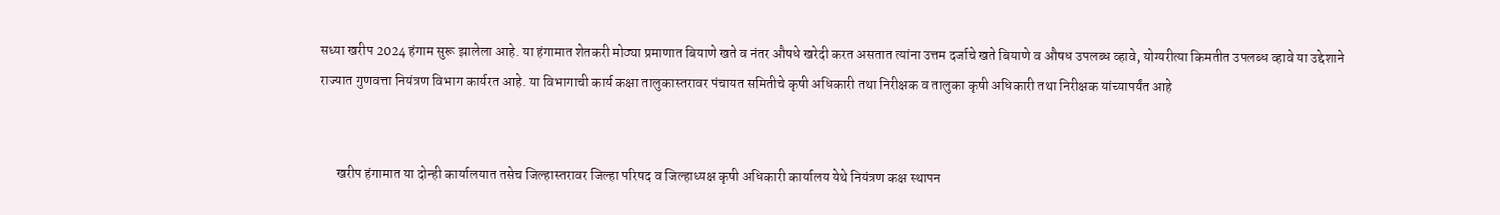सध्या खरीप 2024 हंगाम सुरू झालेला आहे. या हंगामात शेतकरी मोठ्या प्रमाणात बियाणे खते व नंतर औषधे खरेदी करत असतात त्यांना उत्तम दर्जाचे खते बियाणे व औषध उपलब्ध व्हावे, योग्यरीत्या किमतीत उपलब्ध व्हावे या उद्देशाने राज्यात गुणवत्ता नियंत्रण विभाग कार्यरत आहे. या विभागाची कार्य कक्षा तालुकास्तरावर पंचायत समितीचे कृषी अधिकारी तथा निरीक्षक व तालुका कृषी अधिकारी तथा निरीक्षक यांच्यापर्यंत आहे


      खरीप हंगामात या दोन्ही कार्यालयात तसेच जिल्हास्तरावर जिल्हा परिषद व जिल्हाध्यक्ष कृषी अधिकारी कार्यालय येथे नियंत्रण कक्ष स्थापन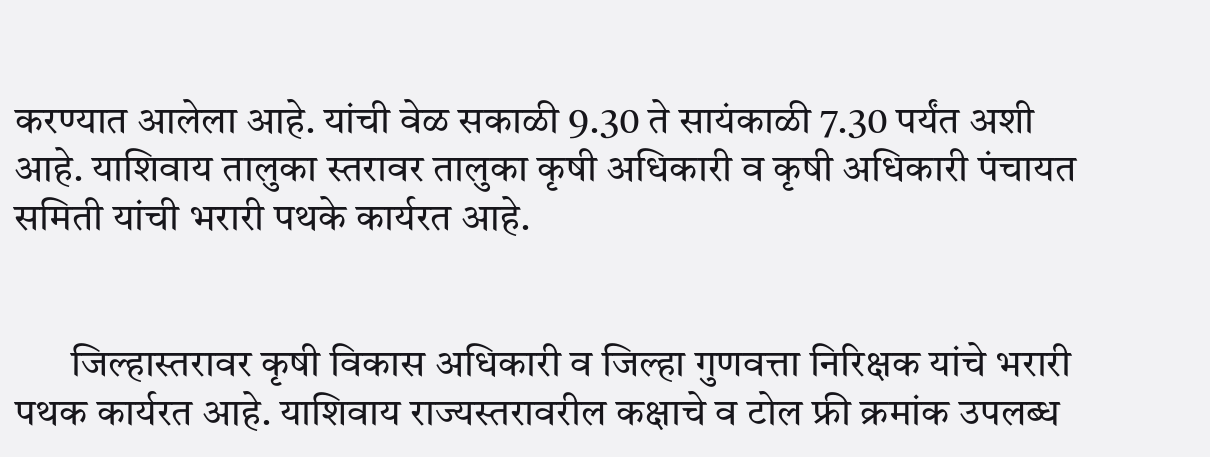करण्यात आलेला आहे. यांची वेळ सकाळी 9.30 ते सायंकाळी 7.30 पर्यंत अशी आहे. याशिवाय तालुका स्तरावर तालुका कृषी अधिकारी व कृषी अधिकारी पंचायत समिती यांची भरारी पथके कार्यरत आहे.


       जिल्हास्तरावर कृषी विकास अधिकारी व जिल्हा गुणवत्ता निरिक्षक यांचे भरारी पथक कार्यरत आहे. याशिवाय राज्यस्तरावरील कक्षाचे व टोल फ्री क्रमांक उपलब्ध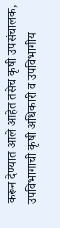करून देण्यात आले आहेत तसेच कृषी उपसंचालक, उपविभागाची कृषी अधिकारी व उपविभागीय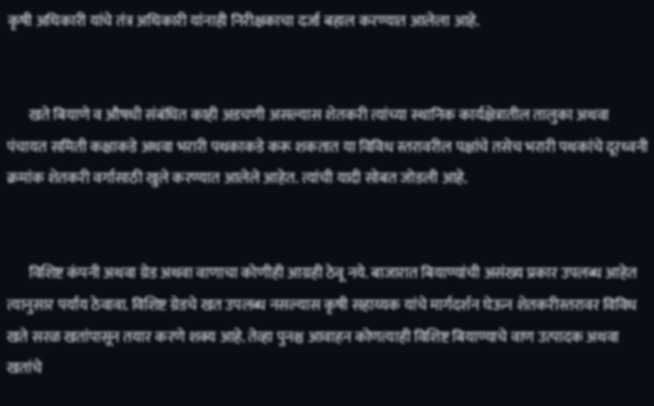कृषी अधिकारी यांचे तंत्र अधिकारी यांनाही निरीक्षकाचा दर्जा बहाल करण्यात आलेला आहे.


       खते बियाणे व औषधी संबंधित काही अडचणी असल्यास शेतकरी त्यांच्या स्थानिक कार्यक्षेत्रातील तालुका अथवा पंचायत समिती कक्षाकडे अथवा भरारी पथकाकडे करू शकतात या विविध स्तरावरील पक्षांचे तसेच भरारी पथकांचे दूरध्वनी क्रमांक शेतकरी वर्गासाठी खुले करण्यात आलेले आहेत. त्यांची यादी सोबत जोडली आहे.


       विशिष्ट कंपनी अथवा ग्रेड अथवा वाणाचा कोणीही आग्रही ठेवू नये. बाजारात बियाण्यांची असंख्य प्रकार उपलब्ध आहेत त्यानुसार पर्याय ठेवावा. विशिष्ट ग्रेडचे खत उपलब्ध नसल्यास कृषी सहाय्यक यांचे मार्गदर्शन घेऊन शेतकरीस्तरावर विविध खते सरळ खतांपासून तयार करणे शक्य आहे. तेव्हा पुनश्च आवाहन कोणत्याही विशिष्ट बियाण्याचे वाण उत्पादक अथवा खतांचे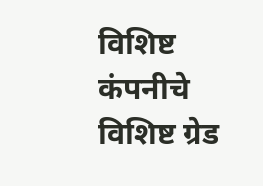विशिष्ट कंपनीचे विशिष्ट ग्रेड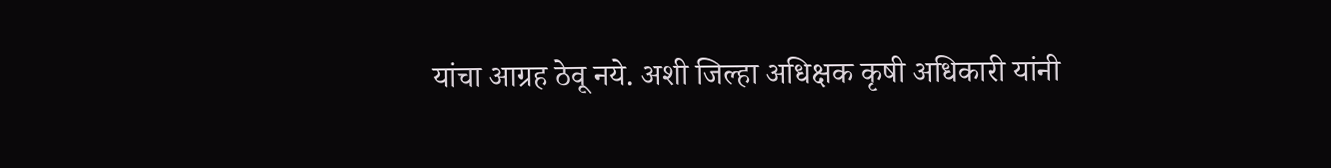यांचा आग्रह ठेवू नये. अशी जिल्हा अधिक्षक कृषी अधिकारी यांनी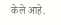केले आहे.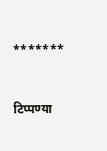*******



टिप्पण्या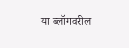या ब्लॉगवरील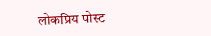लोकप्रिय पोस्ट